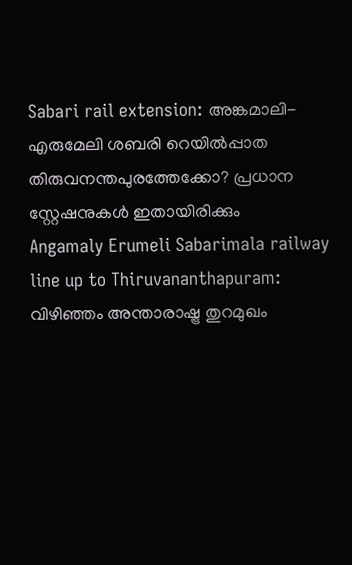Sabari rail extension: അങ്കമാലി-എരുമേലി ശബരി റെയിൽപ്പാത തിരുവനന്തപുരത്തേക്കോ? പ്രധാന സ്റ്റേഷനുകൾ ഇതായിരിക്കും
Angamaly Erumeli Sabarimala railway line up to Thiruvananthapuram: വിഴിഞ്ഞം അന്താരാഷ്ട്ര തുറമുഖം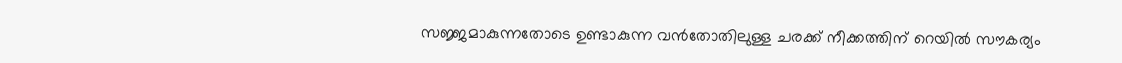സജ്ജമാകുന്നതോടെ ഉണ്ടാകുന്ന വൻതോതിലുള്ള ചരക്ക് നീക്കത്തിന് റെയിൽ സൗകര്യം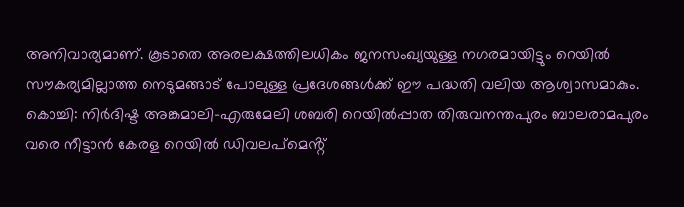അനിവാര്യമാണ്. കൂടാതെ അരലക്ഷത്തിലധികം ജനസംഖ്യയുള്ള നഗരമായിട്ടും റെയിൽ സൗകര്യമില്ലാത്ത നെടുമങ്ങാട് പോലുള്ള പ്രദേശങ്ങൾക്ക് ഈ പദ്ധതി വലിയ ആശ്വാസമാകും.
കൊച്ചി: നിർദിഷ്ട അങ്കമാലി-എരുമേലി ശബരി റെയിൽപ്പാത തിരുവനന്തപുരം ബാലരാമപുരം വരെ നീട്ടാൻ കേരള റെയിൽ ഡിവലപ്മെൻ്റ്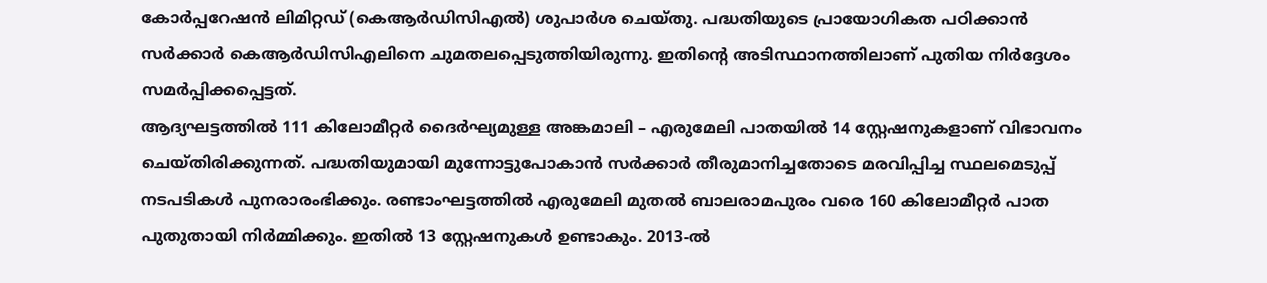കോർപ്പറേഷൻ ലിമിറ്റഡ് (കെആർഡിസിഎൽ) ശുപാർശ ചെയ്തു. പദ്ധതിയുടെ പ്രായോഗികത പഠിക്കാൻ സർക്കാർ കെആർഡിസിഎലിനെ ചുമതലപ്പെടുത്തിയിരുന്നു. ഇതിന്റെ അടിസ്ഥാനത്തിലാണ് പുതിയ നിർദ്ദേശം സമർപ്പിക്കപ്പെട്ടത്.
ആദ്യഘട്ടത്തിൽ 111 കിലോമീറ്റർ ദൈർഘ്യമുള്ള അങ്കമാലി – എരുമേലി പാതയിൽ 14 സ്റ്റേഷനുകളാണ് വിഭാവനം ചെയ്തിരിക്കുന്നത്. പദ്ധതിയുമായി മുന്നോട്ടുപോകാൻ സർക്കാർ തീരുമാനിച്ചതോടെ മരവിപ്പിച്ച സ്ഥലമെടുപ്പ് നടപടികൾ പുനരാരംഭിക്കും. രണ്ടാംഘട്ടത്തിൽ എരുമേലി മുതൽ ബാലരാമപുരം വരെ 160 കിലോമീറ്റർ പാത പുതുതായി നിർമ്മിക്കും. ഇതിൽ 13 സ്റ്റേഷനുകൾ ഉണ്ടാകും. 2013-ൽ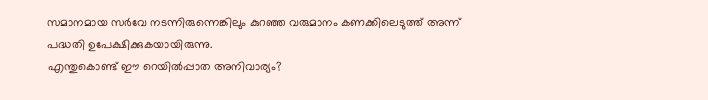സമാനമായ സർവേ നടന്നിരുന്നെങ്കിലും കുറഞ്ഞ വരുമാനം കണക്കിലെടുത്ത് അന്ന് പദ്ധതി ഉപേക്ഷിക്കുകയായിരുന്നു.
എന്തുകൊണ്ട് ഈ റെയിൽപ്പാത അനിവാര്യം?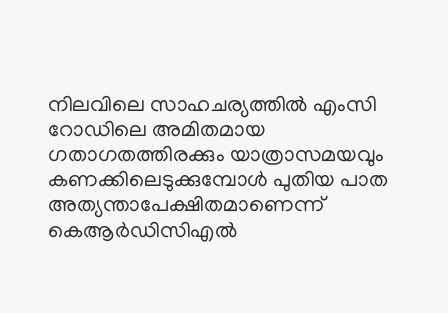നിലവിലെ സാഹചര്യത്തിൽ എംസി റോഡിലെ അമിതമായ ഗതാഗതത്തിരക്കും യാത്രാസമയവും കണക്കിലെടുക്കുമ്പോൾ പുതിയ പാത അത്യന്താപേക്ഷിതമാണെന്ന് കെആർഡിസിഎൽ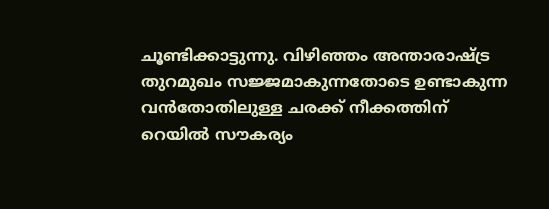ചൂണ്ടിക്കാട്ടുന്നു. വിഴിഞ്ഞം അന്താരാഷ്ട്ര തുറമുഖം സജ്ജമാകുന്നതോടെ ഉണ്ടാകുന്ന വൻതോതിലുള്ള ചരക്ക് നീക്കത്തിന് റെയിൽ സൗകര്യം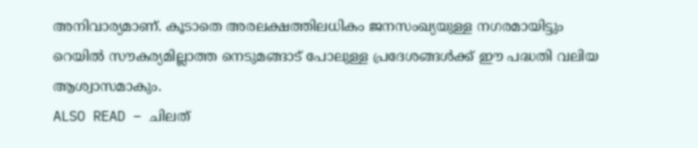അനിവാര്യമാണ്. കൂടാതെ അരലക്ഷത്തിലധികം ജനസംഖ്യയുള്ള നഗരമായിട്ടും റെയിൽ സൗകര്യമില്ലാത്ത നെടുമങ്ങാട് പോലുള്ള പ്രദേശങ്ങൾക്ക് ഈ പദ്ധതി വലിയ ആശ്വാസമാകും.
ALSO READ – ചിലത്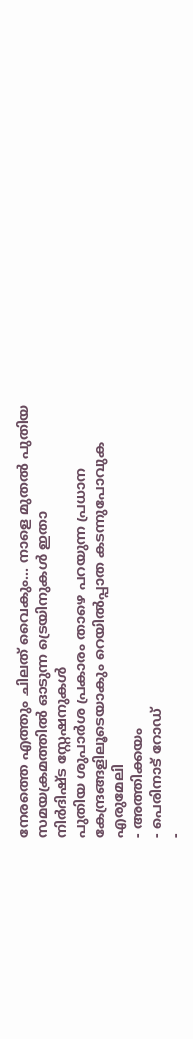നേരത്തെ എത്തും ചിലത് വൈകും… നാളെ മുതൽ പുതിയ സമയക്രമത്തിൽ ഓടുന്ന ട്രെയിനുകൾ ഇതാ
നിർദിഷ്ട സ്റ്റേഷനുകൾ
പുതിയ ശുപാർശ പ്രകാരം താഴെ പറയുന്ന പ്രധാന കേന്ദ്രങ്ങളിലൂടെയാകും റെയിൽപ്പാത കടന്നുപോവുക
എരുമേലി
- അത്തിക്കയം
- പെരിനാട് റോഡ്
-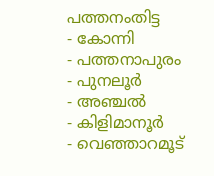പത്തനംതിട്ട
- കോന്നി
- പത്തനാപുരം
- പുനലൂർ
- അഞ്ചൽ
- കിളിമാനൂർ
- വെഞ്ഞാറമൂട്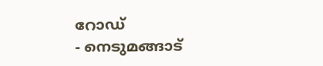റോഡ്
- നെടുമങ്ങാട്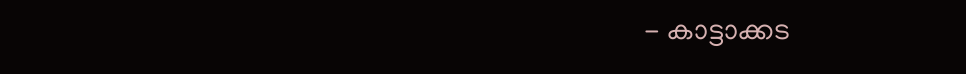- കാട്ടാക്കട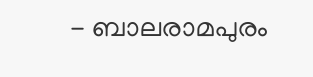- ബാലരാമപുരം